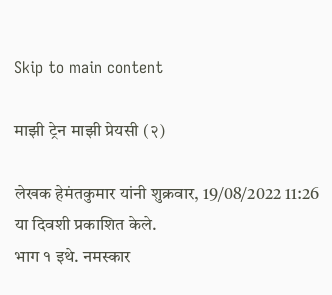Skip to main content

माझी ट्रेन माझी प्रेयसी (२)

लेखक हेमंतकुमार यांनी शुक्रवार, 19/08/2022 11:26 या दिवशी प्रकाशित केले.
भाग १ इथे. नमस्कार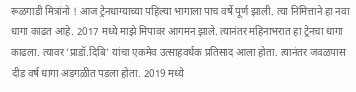रूळगाडी मित्रांनो ! आज ट्रेनधाग्याच्या पहिल्या भागाला पाच वर्षे पूर्ण झाली. त्या निमित्ताने हा नवा धागा काढत आहे. 2017 मध्ये माझे मिपावर आगमन झाले. त्यानंतर महिनाभरात हा ट्रेनचा धागा काढला. त्यावर ‘प्राडॉ.दिबि’ यांचा एकमेव उत्साहवर्धक प्रतिसाद आला होता. त्यानंतर जवळपास दीड वर्ष धागा अडगळीत पडला होता. 2019 मध्ये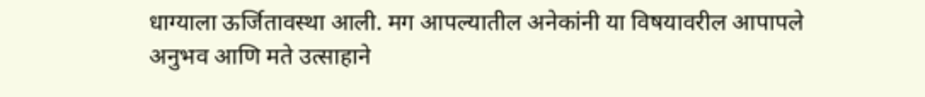धाग्याला ऊर्जितावस्था आली. मग आपल्यातील अनेकांनी या विषयावरील आपापले अनुभव आणि मते उत्साहाने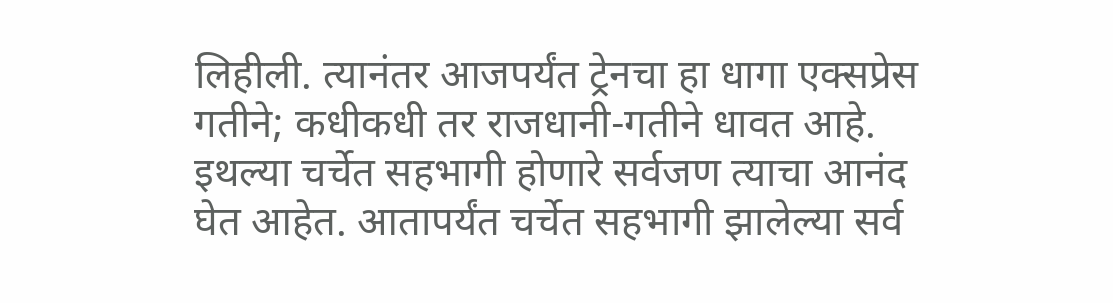लिहीली. त्यानंतर आजपर्यंत ट्रेनचा हा धागा एक्सप्रेस गतीने; कधीकधी तर राजधानी-गतीने धावत आहे. इथल्या चर्चेत सहभागी होणारे सर्वजण त्याचा आनंद घेत आहेत. आतापर्यंत चर्चेत सहभागी झालेल्या सर्व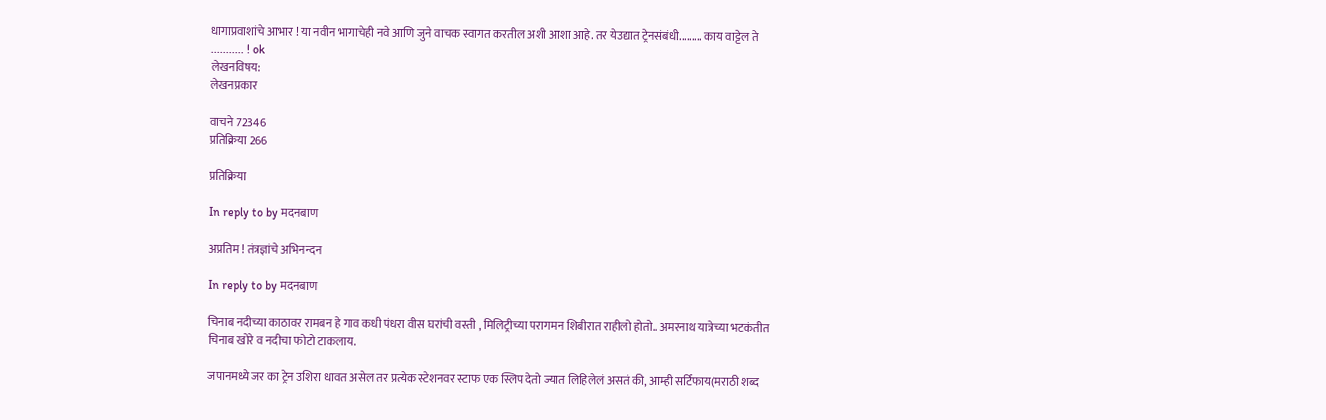धागाप्रवाशांचे आभार ! या नवीन भागाचेही नवे आणि जुने वाचक स्वागत करतील अशी आशा आहे. तर येउद्यात ट्रेनसंबंधी......... काय वाट्टेल ते ........... ! ok
लेखनविषय:
लेखनप्रकार

वाचने 72346
प्रतिक्रिया 266

प्रतिक्रिया

In reply to by मदनबाण

अप्रतिम ! तंत्रज्ञांचे अभिनन्दन

In reply to by मदनबाण

चिनाब नदीच्या काठावर रामबन हे गाव कधी पंधरा वीस घरांची वस्ती , मिलिट्रीच्या परागमन शिबीरात राहीलो होतो.. अमरनाथ यात्रेच्या भटकंतीत चिनाब खोरे व नदीचा फोटो टाकलाय.

जपानमध्ये जर का ट्रेन उशिरा धावत असेल तर प्रत्येक स्टेशनवर स्टाफ एक स्लिप देतो ज्यात लिहिलेलं असतं की, आम्ही सर्टिफाय(मराठी शब्द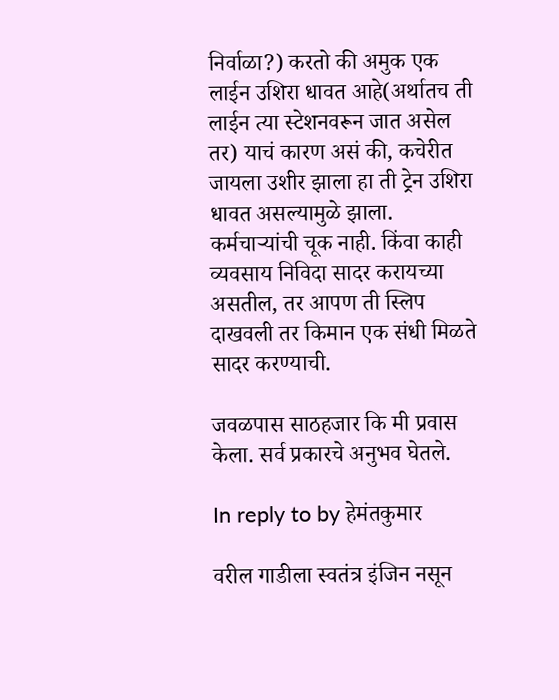निर्वाळा?) करतो की अमुक एक लाईन उशिरा धावत आहे(अर्थातच ती लाईन त्या स्टेशनवरून जात असेल तर) याचं कारण असं की, कचेरीत जायला उशीर झाला हा ती ट्रेन उशिरा धावत असल्यामुळे झाला. कर्मचाऱ्यांची चूक नाही. किंवा काही व्यवसाय निविदा सादर करायच्या असतील, तर आपण ती स्लिप दाखवली तर किमान एक संधी मिळते सादर करण्याची.

जवळपास साठहजार कि मी प्रवास केला. सर्व प्रकारचे अनुभव घेतले.

In reply to by हेमंतकुमार

वरील गाडीला स्वतंत्र इंजिन नसून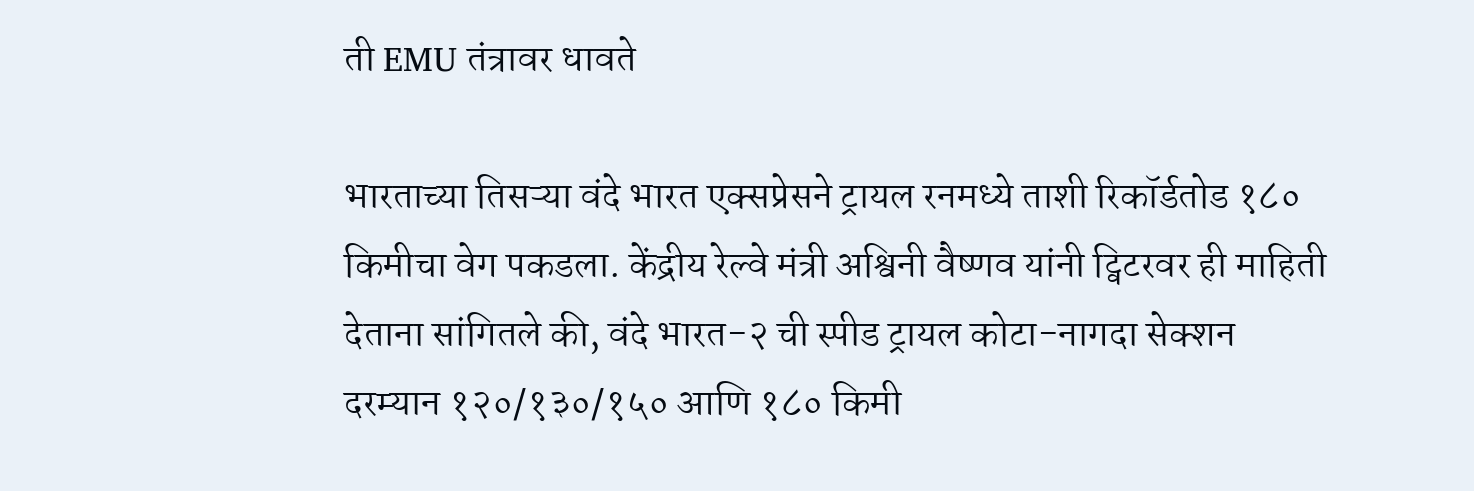ती EMU तंत्रावर धावते

भारताच्या तिसऱ्या वंदे भारत एक्सप्रेसने ट्रायल रनमध्ये ताशी रिकॉर्डतोड १८० किमीचा वेग पकडला. केंद्रीय रेल्वे मंत्री अश्विनी वैष्णव यांनी ट्विटरवर ही माहिती देताना सांगितले की, वंदे भारत-२ ची स्पीड ट्रायल कोटा-नागदा सेक्शन दरम्यान १२०/१३०/१५० आणि १८० किमी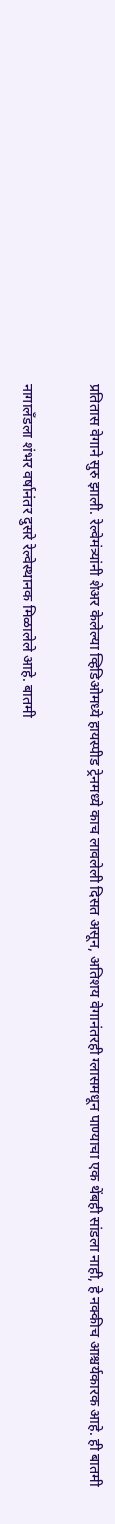प्रतितास वेगाने सुरु झाली. रेल्वेमंत्र्यांनी शेअर केलेल्या व्हिडिओमध्ये हायस्पीड ट्रेनमध्ये काच लावलेली दिसत असून, अतिशय वेगानंतरही ग्लासमधून पाण्याचा एक थेंबही सांडला नाही, हे नक्कीच आश्चर्यकारक आहे. ही बातमी

नागालँडला शंभर वर्षानंतर दुसरे रेल्वेस्थानक मिळालेले आहे. बातमी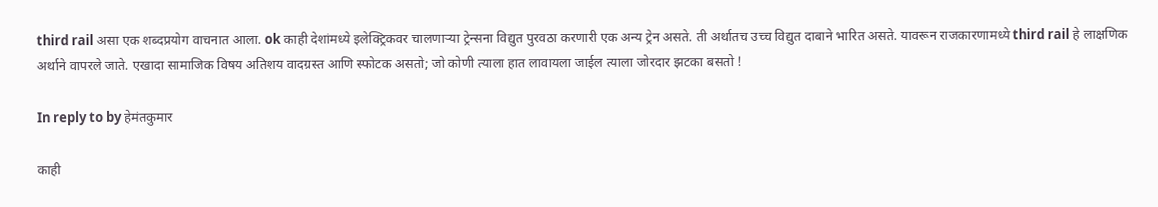third rail असा एक शब्दप्रयोग वाचनात आला. ok काही देशांमध्ये इलेक्ट्रिकवर चालणाऱ्या ट्रेन्सना विद्युत पुरवठा करणारी एक अन्य ट्रेन असते. ती अर्थातच उच्च विद्युत दाबाने भारित असते. यावरून राजकारणामध्ये third rail हे लाक्षणिक अर्थाने वापरले जाते. एखादा सामाजिक विषय अतिशय वादग्रस्त आणि स्फोटक असतो; जो कोणी त्याला हात लावायला जाईल त्याला जोरदार झटका बसतो !

In reply to by हेमंतकुमार

काही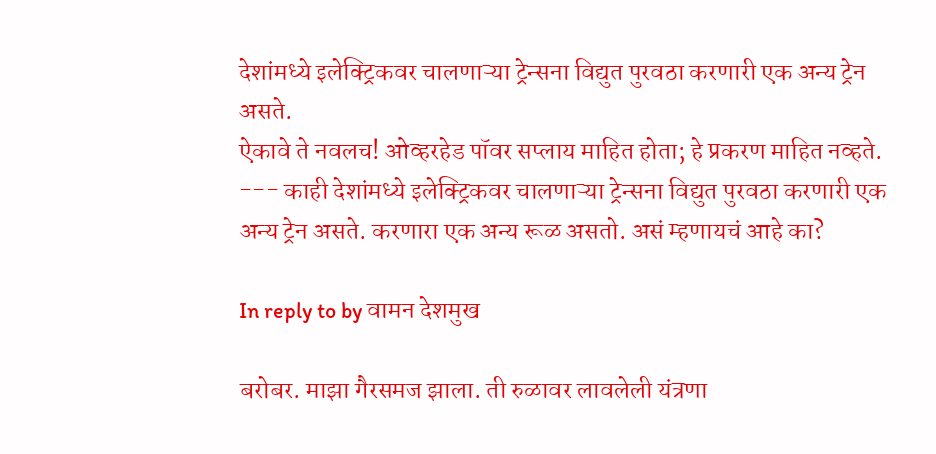देशांमध्ये इलेक्ट्रिकवर चालणाऱ्या ट्रेन्सना विद्युत पुरवठा करणारी एक अन्य ट्रेन असते.
ऐकावे ते नवलच! ओव्हरहेड पॉवर सप्लाय माहित होता; हे प्रकरण माहित नव्हते. --- काही देशांमध्ये इलेक्ट्रिकवर चालणाऱ्या ट्रेन्सना विद्युत पुरवठा करणारी एक अन्य ट्रेन असते. करणारा एक अन्य रूळ असतो. असं म्हणायचं आहे का?

In reply to by वामन देशमुख

बरोबर. माझा गैरसमज झाला. ती रुळावर लावलेली यंत्रणा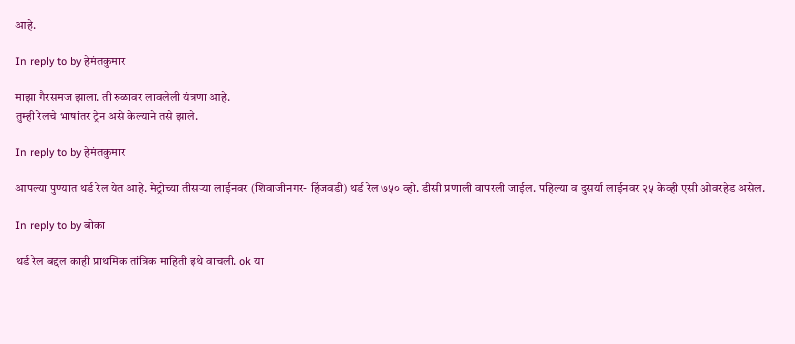आहे.

In reply to by हेमंतकुमार

माझा गैरसमज झाला. ती रुळावर लावलेली यंत्रणा आहे.
तुम्ही रेलचे भाषांतर ट्रेन असे केल्याने तसे झाले.

In reply to by हेमंतकुमार

आपल्या पुण्यात थर्ड रेल येत आहे. मेट्रोच्या तीसर्‍या लाईनवर (शिवाजीनगर- हिंजवडी) थर्ड रेल ७५० व्हो. डीसी प्रणाली वापरली जाईल. पहिल्या व दुसर्या लाईनवर २५ केव्ही एसी ओवरहेड असेल.

In reply to by बोका

थर्ड रेल बद्दल काही प्राथमिक तांत्रिक माहिती इथे वाचली. ok या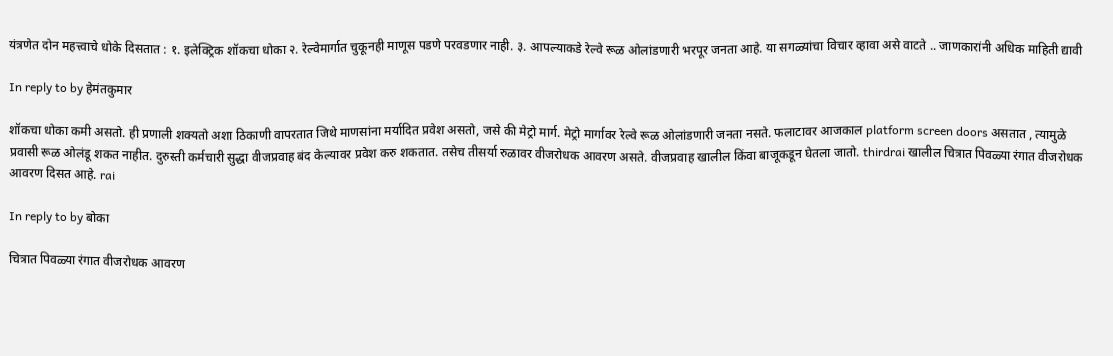यंत्रणेत दोन महत्त्वाचे धोके दिसतात : १. इलेक्ट्रिक शॉकचा धोका २. रेल्वेमार्गात चुकूनही माणूस पडणे परवडणार नाही. ३. आपल्याकडे रेल्वे रूळ ओलांडणारी भरपूर जनता आहे. या सगळ्यांचा विचार व्हावा असे वाटते .. जाणकारांनी अधिक माहिती द्यावी

In reply to by हेमंतकुमार

शॉकचा धोका कमी असतो. ही प्रणाली शक्यतो अशा ठिकाणी वापरतात जिथे माणसांना मर्यादित प्रवेश असतो, जसे की मेट्रो मार्ग. मेट्रो मार्गावर रेल्वे रूळ ओलांडणारी जनता नसते. फलाटावर आजकाल platform screen doors असतात , त्यामुळे प्रवासी रूळ ओलंडू शकत नाहीत. दुरुस्ती कर्मचारी सुद्धा वीजप्रवाह बंद केल्यावर प्रवेश करु शकतात. तसेच तीसर्या रुळावर वीजरोधक आवरण असते. वीजप्रवाह खालील किंवा बाजूकडून घेतला जातो. thirdrai खालील चित्रात पिवळ्या रंगात वीजरोधक आवरण दिसत आहे. rai

In reply to by बोका

चित्रात पिवळ्या रंगात वीजरोधक आवरण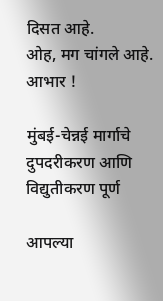दिसत आहे.
ओह, मग चांगले आहे. आभार !

मुंबई-चेन्नई मार्गाचे दुपदरीकरण आणि विद्युतीकरण पूर्ण

आपल्या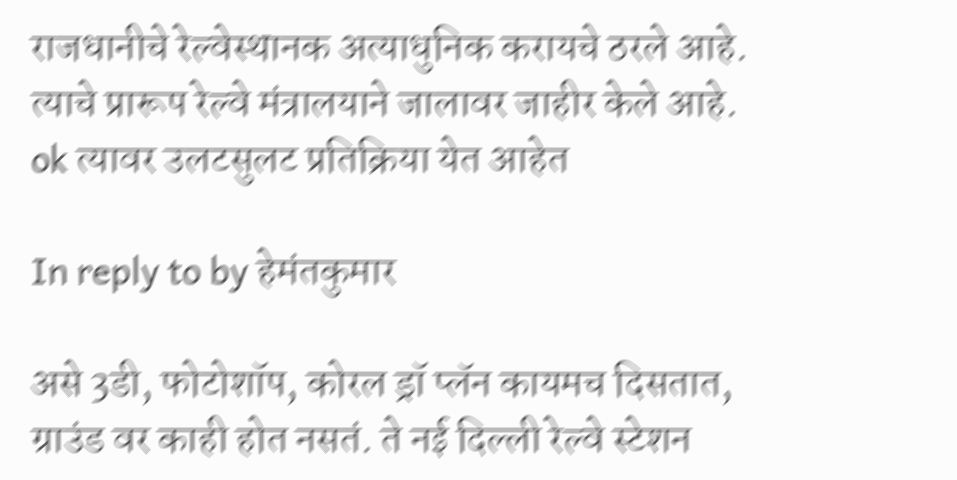राजधानीचे रेल्वेस्थानक अत्याधुनिक करायचे ठरले आहे. त्याचे प्रारूप रेल्वे मंत्रालयाने जालावर जाहीर केले आहे. ok त्यावर उलटसुलट प्रतिक्रिया येत आहेत

In reply to by हेमंतकुमार

असे 3डी, फोटोशॉप, कोरल ड्रॉ प्लॅन कायमच दिसतात, ग्राउंड वर काही होत नसतं. ते नई दिल्ली रेल्वे स्टेशन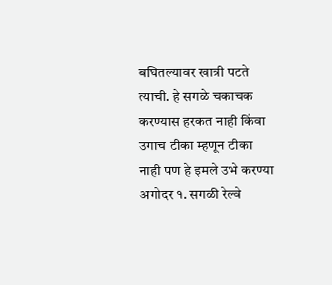बघितल्यावर खात्री पटते त्याची. हे सगळे चकाचक करण्यास हरकत नाही किंवा उगाच टीका म्हणून टीका नाही पण हे इमले उभे करण्या अगोदर १. सगळी रेल्वे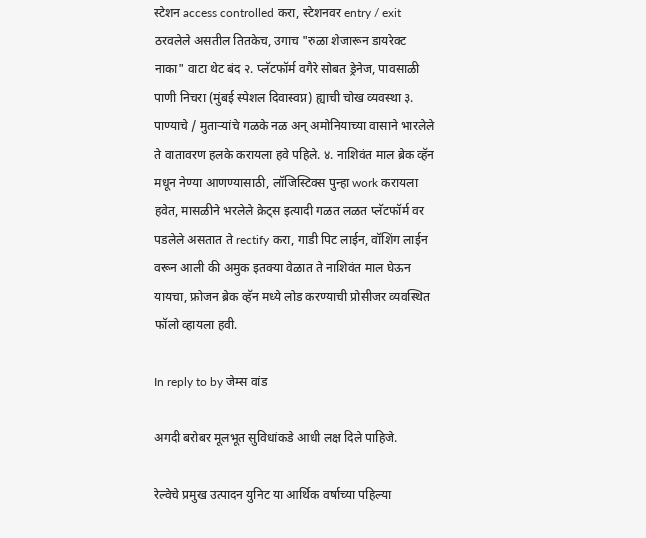स्टेशन access controlled करा, स्टेशनवर entry / exit ठरवलेले असतील तितकेच, उगाच "रुळा शेजारून डायरेक्ट नाका" वाटा थेट बंद २. प्लॅटफॉर्म वगैरे सोबत ड्रेनेज, पावसाळी पाणी निचरा (मुंबई स्पेशल दिवास्वप्न) ह्याची चोख व्यवस्था ३. पाण्याचे / मुताऱ्यांचे गळके नळ अन् अमोनियाच्या वासाने भारलेले ते वातावरण हलके करायला हवे पहिले. ४. नाशिवंत माल ब्रेक व्हॅन मधून नेण्या आणण्यासाठी, लॉजिस्टिक्स पुन्हा work करायला हवेत, मासळीने भरलेले क्रेट्स इत्यादी गळत लळत प्लॅटफॉर्म वर पडलेले असतात ते rectify करा, गाडी पिट लाईन, वॉशिंग लाईन वरून आली की अमुक इतक्या वेळात ते नाशिवंत माल घेऊन यायचा, फ्रोजन ब्रेक व्हॅन मध्ये लोड करण्याची प्रोसीजर व्यवस्थित फॉलो व्हायला हवी.

In reply to by जेम्स वांड

अगदी बरोबर मूलभूत सुविधांकडे आधी लक्ष दिले पाहिजे.

रेल्वेचे प्रमुख उत्पादन युनिट या आर्थिक वर्षाच्या पहिल्या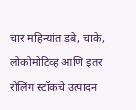चार महिन्यांत डबे, चाके, लोकोमोटिव्ह आणि इतर रोलिंग स्टॉकचे उत्पादन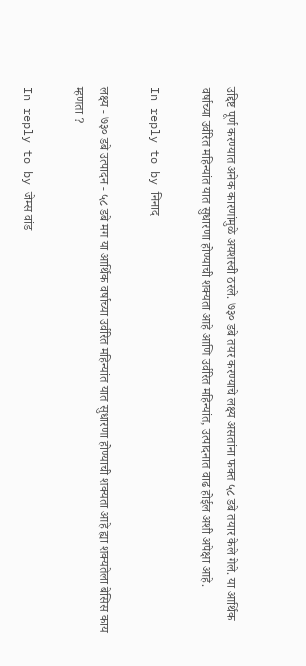उद्दिष्ट पूर्ण करण्यात अनेक कारणांमुळे अयशस्वी ठरले. ७३० डबे तयर करण्याचे लक्ष्य असतांना फक्त ५८ डबे तयार केले गेले. या आर्थिक वर्षाच्या उर्वरित महिन्यांत यात सुधारणा होण्याची शक्यता आहे आणि उर्वरित महिन्यांत, उत्पादनात वाढ होईल अशी अपेक्षा आहे.

In reply to by निनाद

लक्ष्य - ७३० डबे उत्पादन - ५८ डबे मग या आर्थिक वर्षाच्या उर्वरित महिन्यांत यात सुधारणा होण्याची शक्यता आहे ह्या शक्यतेला बेसिस काय म्हणता ?

In reply to by जेम्स वांड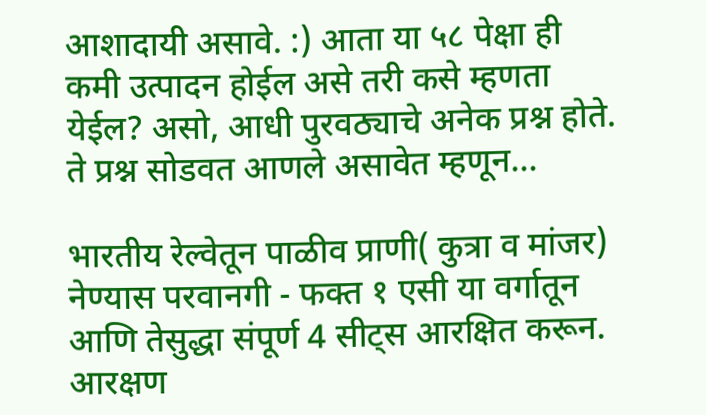आशादायी असावे. :) आता या ५८ पेक्षा ही कमी उत्पादन होईल असे तरी कसे म्हणता येईल? असो, आधी पुरवठ्याचे अनेक प्रश्न होते. ते प्रश्न सोडवत आणले असावेत म्हणून...

भारतीय रेल्वेतून पाळीव प्राणी( कुत्रा व मांजर) नेण्यास परवानगी - फक्त १ एसी या वर्गातून आणि तेसुद्धा संपूर्ण 4 सीट्स आरक्षित करून. आरक्षण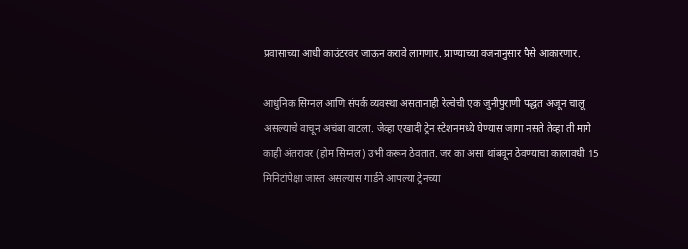प्रवासाच्या आधी काउंटरवर जाऊन करावे लागणार. प्राण्याच्या वजनानुसार पैसे आकारणार.

आधुनिक सिग्नल आणि संपर्क व्यवस्था असतानाही रेल्वेची एक जुनीपुराणी पद्धत अजून चालू असल्याचे वाचून अचंबा वाटला. जेव्हा एखादी ट्रेन स्टेशनमध्ये घेण्यास जागा नसते तेव्हा ती मागे काही अंतरावर (होम सिग्नल) उभी करून ठेवतात. जर का असा थांबवून ठेवण्याचा कालावधी 15 मिनिटांपेक्षा जास्त असल्यास गार्डने आपल्या ट्रेनच्या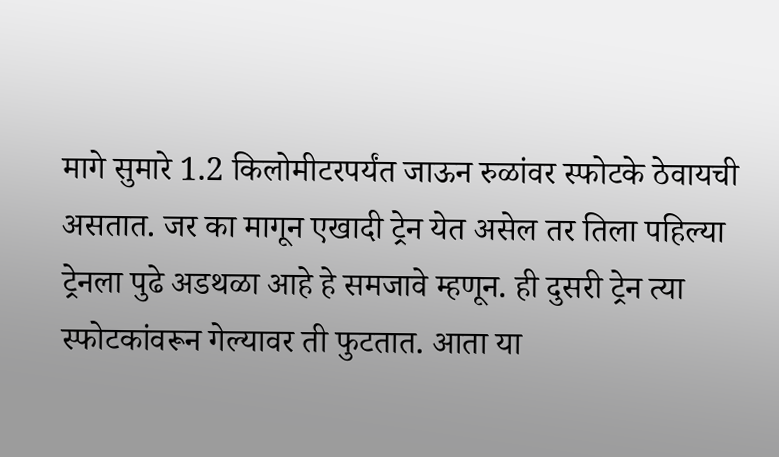मागे सुमारे 1.2 किलोमीटरपर्यंत जाऊन रुळांवर स्फोटके ठेवायची असतात. जर का मागून एखादी ट्रेन येत असेल तर तिला पहिल्या ट्रेनला पुढे अडथळा आहे हे समजावे म्हणून. ही दुसरी ट्रेन त्या स्फोटकांवरून गेल्यावर ती फुटतात. आता या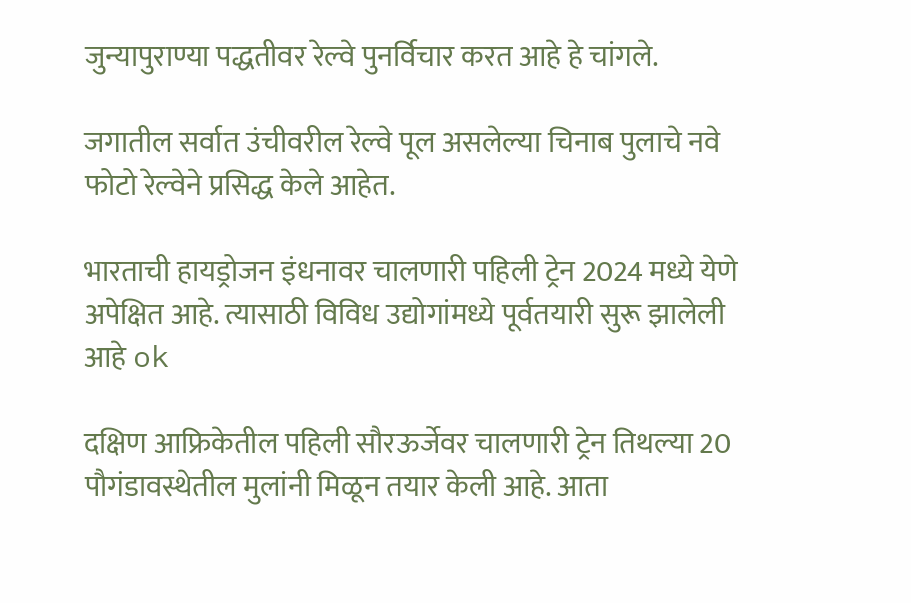जुन्यापुराण्या पद्धतीवर रेल्वे पुनर्विचार करत आहे हे चांगले.

जगातील सर्वात उंचीवरील रेल्वे पूल असलेल्या चिनाब पुलाचे नवे फोटो रेल्वेने प्रसिद्ध केले आहेत.

भारताची हायड्रोजन इंधनावर चालणारी पहिली ट्रेन 2024 मध्ये येणे अपेक्षित आहे. त्यासाठी विविध उद्योगांमध्ये पूर्वतयारी सुरू झालेली आहे ok

दक्षिण आफ्रिकेतील पहिली सौरऊर्जेवर चालणारी ट्रेन तिथल्या 20 पौगंडावस्थेतील मुलांनी मिळून तयार केली आहे. आता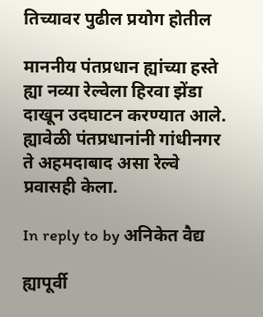तिच्यावर पुढील प्रयोग होतील

माननीय पंतप्रधान ह्यांच्या हस्ते ह्या नव्या रेल्वेला हिरवा झेंडा दाखून उदघाटन करण्यात आले. ह्यावेळी पंतप्रधानांनी गांधीनगर ते अहमदाबाद असा रेल्वे प्रवासही केला.

In reply to by अनिकेत वैद्य

ह्यापूर्वी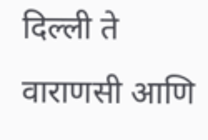दिल्ली ते वाराणसी आणि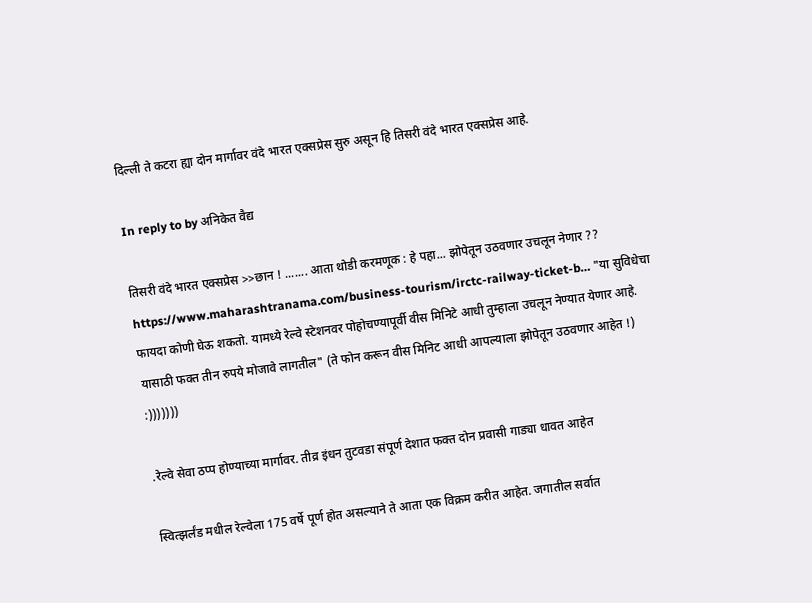दिल्ली ते कटरा ह्या दोन मार्गावर वंदे भारत एक्सप्रेस सुरु असून हि तिसरी वंदे भारत एक्सप्रेस आहे.

In reply to by अनिकेत वैद्य

तिसरी वंदे भारत एक्सप्रेस >>छान ! ....... आता थोडी करमणूक : हे पहा... झोपेतून उठवणार उचलून नेणार ?? https://www.maharashtranama.com/business-tourism/irctc-railway-ticket-b… "या सुविधेचा फायदा कोणी घेऊ शकतो. यामध्ये रेल्वे स्टेशनवर पोहोचण्यापूर्वी वीस मिनिटे आधी तुम्हाला उचलून नेण्यात येणार आहे. यासाठी फक्त तीन रुपये मोजावे लागतील" (ते फोन करून वीस मिनिट आधी आपल्याला झोपेतून उठवणार आहेत !) :)))))))

.रेल्वे सेवा ठप्प होण्याच्या मार्गावर. तीव्र इंधन तुटवडा संपूर्ण देशात फक्त दोन प्रवासी गाड्या धावत आहेत

स्वित्झर्लंड मधील रेल्वेला 175 वर्षे पूर्ण होत असल्याने ते आता एक विक्रम करीत आहेत. जगातील सर्वात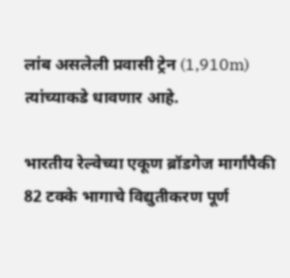लांब असलेली प्रवासी ट्रेन (1,910m) त्यांच्याकडे धावणार आहे.

भारतीय रेल्वेच्या एकूण ब्रॉडगेज मार्गांपैकी 82 टक्के भागाचे विद्युतीकरण पूर्ण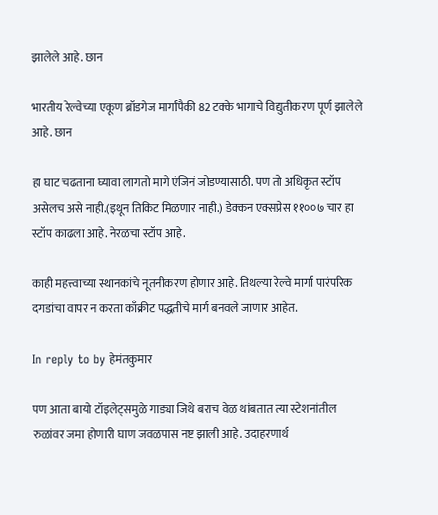झालेले आहे. छान

भारतीय रेल्वेच्या एकूण ब्रॉडगेज मार्गांपैकी 82 टक्के भागाचे विद्युतीकरण पूर्ण झालेले आहे. छान

हा घाट चढताना घ्यावा लागतो मागे एंजिनं जोडण्यासाठी. पण तो अधिकृत स्टॉप असेलच असे नाही.(इथून तिकिट मिळणार नाही.) डेक्कन एक्सप्रेस ११००७ चार हा स्टॉप काढला आहे. नेरळचा स्टॉप आहे.

काही महत्त्वाच्या स्थानकांचे नूतनीकरण होणार आहे. तिथल्या रेल्वे मार्गा पारंपरिक दगडांचा वापर न करता काँक्रीट पद्धतीचे मार्ग बनवले जाणार आहेत.

In reply to by हेमंतकुमार

पण आता बायो टॉइलेट्समुळे गाड्या जिथे बराच वेळ थांबतात त्या स्टेशनांतील रुळांवर जमा होणारी घाण जवळपास नष्ट झाली आहे. उदाहरणार्थ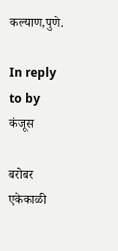कल्याण,पुणे.

In reply to by कंजूस

बरोबर एकेकाळी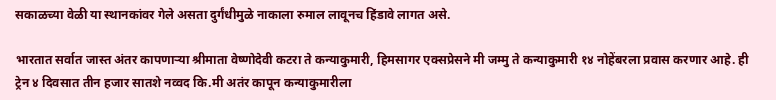सकाळच्या वेळी या स्थानकांवर गेले असता दुर्गंधीमुळे नाकाला रुमाल लावूनच हिंडावे लागत असे.

भारतात सर्वात जास्त अंतर कापणार्‍या श्रीमाता वेष्णोदेवी कटरा ते कन्याकुमारी, हिमसागर एक्सप्रेसने मी जम्मु ते कन्याकुमारी १४ नोहेंबरला प्रवास करणार आहे. ही ट्रेन ४ दिवसात तीन हजार सातशे नव्वद कि.मी अतंर कापून कन्याकुमारीला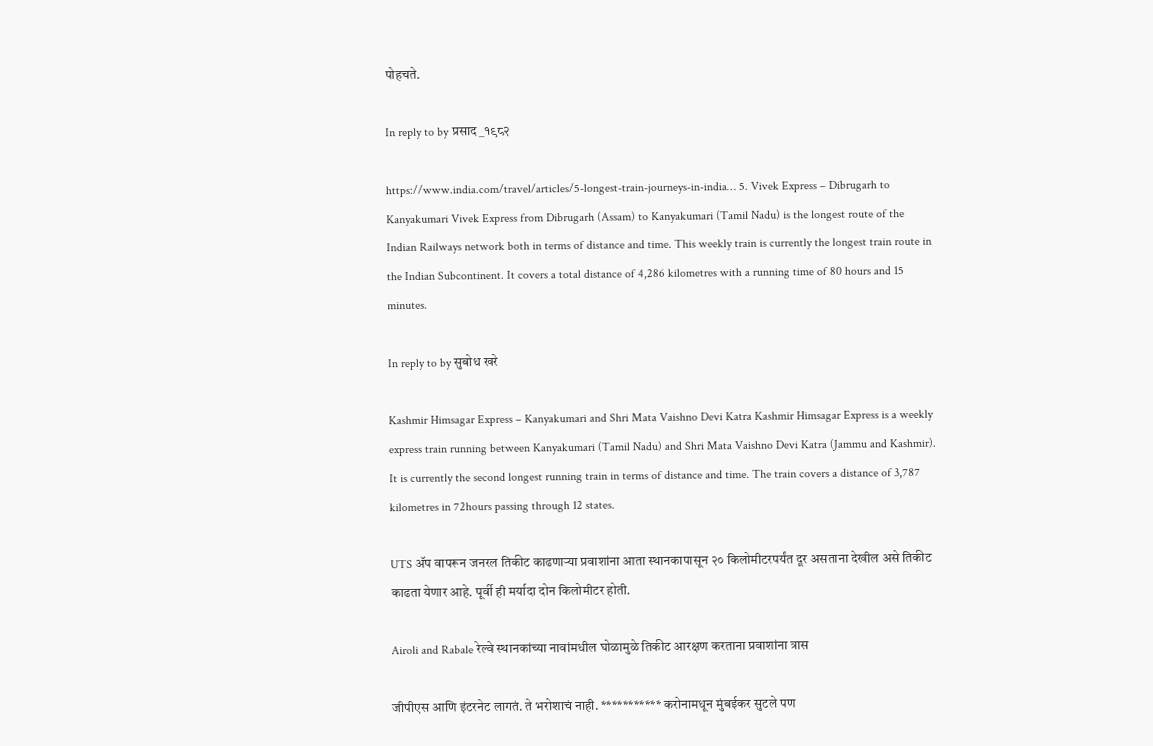पोहचते.

In reply to by प्रसाद_१९८२

https://www.india.com/travel/articles/5-longest-train-journeys-in-india… 5. Vivek Express – Dibrugarh to Kanyakumari Vivek Express from Dibrugarh (Assam) to Kanyakumari (Tamil Nadu) is the longest route of the Indian Railways network both in terms of distance and time. This weekly train is currently the longest train route in the Indian Subcontinent. It covers a total distance of 4,286 kilometres with a running time of 80 hours and 15 minutes.

In reply to by सुबोध खरे

Kashmir Himsagar Express – Kanyakumari and Shri Mata Vaishno Devi Katra Kashmir Himsagar Express is a weekly express train running between Kanyakumari (Tamil Nadu) and Shri Mata Vaishno Devi Katra (Jammu and Kashmir). It is currently the second longest running train in terms of distance and time. The train covers a distance of 3,787 kilometres in 72hours passing through 12 states.

UTS ॲप वापरून जनरल तिकीट काढणाऱ्या प्रवाशांना आता स्थानकापासून २० किलोमीटरपर्यंत दूर असताना देखील असे तिकीट काढता येणार आहे. पूर्वी ही मर्यादा दोन किलोमीटर होती.

Airoli and Rabale रेल्वे स्थानकांच्या नावांमधील घोळामुळे तिकीट आरक्षण करताना प्रवाशांना त्रास

जीपीएस आणि इंटरनेट लागतं. ते भरोशाचं नाही. *********** करोनामधून मुंबईकर सुटले पण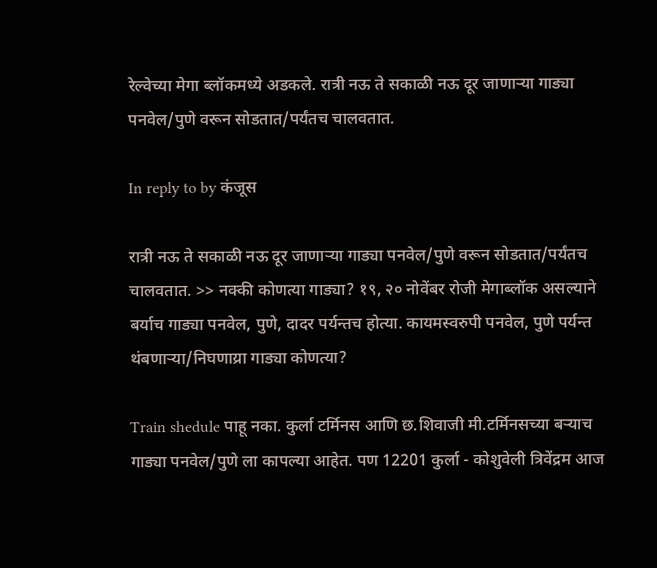रेल्वेच्या मेगा ब्लॉकमध्ये अडकले. रात्री नऊ ते सकाळी नऊ दूर जाणाऱ्या गाड्या पनवेल/पुणे वरून सोडतात/पर्यंतच चालवतात.

In reply to by कंजूस

रात्री नऊ ते सकाळी नऊ दूर जाणाऱ्या गाड्या पनवेल/पुणे वरून सोडतात/पर्यंतच चालवतात. >> नक्की कोणत्या गाड्या? १९, २० नोवेंबर रोजी मेगाब्लॉक असल्याने बर्याच गाड्या पनवेल, पुणे, दादर पर्यन्तच होत्या. कायमस्वरुपी पनवेल, पुणे पर्यन्त थंबणार्‍या/निघणाय्रा गाड्या कोणत्या?

Train shedule पाहू नका. कुर्ला टर्मिनस आणि छ.शिवाजी मी.टर्मिनसच्या बऱ्याच गाड्या पनवेल/पुणे ला कापल्या आहेत. पण 12201 कुर्ला - कोशुवेली त्रिवेंद्रम आज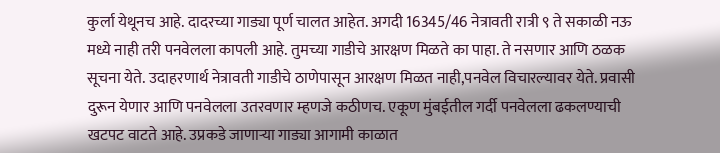कुर्ला येथूनच आहे. दादरच्या गाड्या पूर्ण चालत आहेत. अगदी 16345/46 नेत्रावती रात्री ९ ते सकाळी नऊ मध्ये नाही तरी पनवेलला कापली आहे. तुमच्या गाडीचे आरक्षण मिळते का पाहा. ते नसणार आणि ठळक सूचना येते. उदाहरणार्थ नेत्रावती गाडीचे ठाणेपासून आरक्षण मिळत नाही,पनवेल विचारल्यावर येते. प्रवासी दुरून येणार आणि पनवेलला उतरवणार म्हणजे कठीणच. एकूण मुंबईतील गर्दी पनवेलला ढकलण्याची खटपट वाटते आहे. उप्रकडे जाणाऱ्या गाड्या आगामी काळात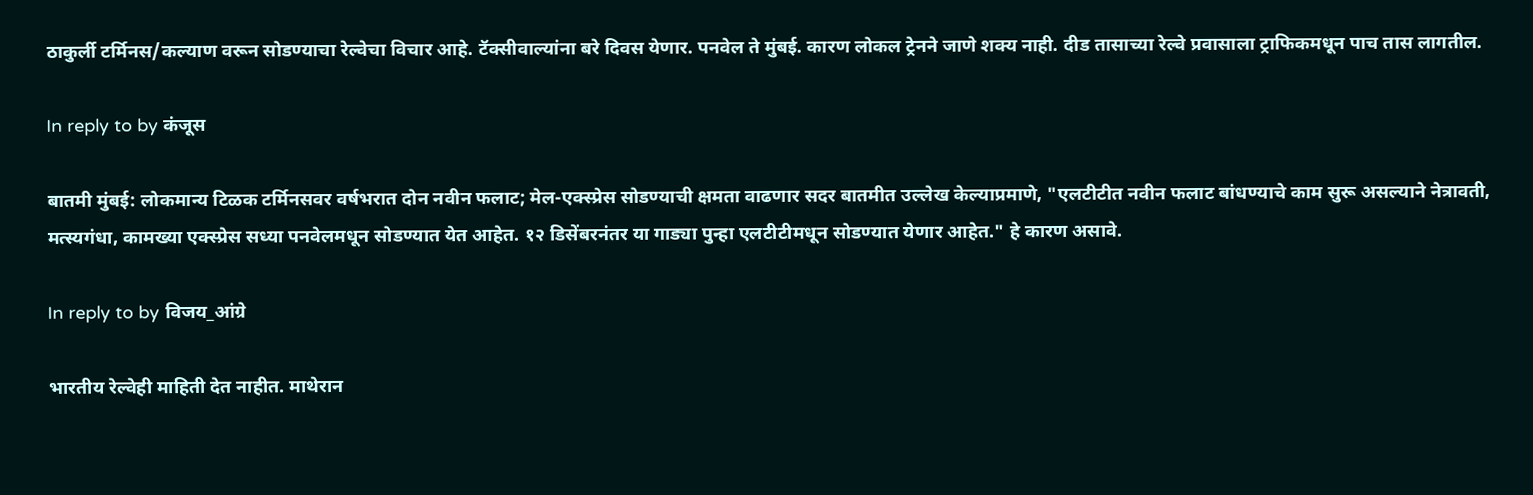ठाकुर्ली टर्मिनस/कल्याण वरून सोडण्याचा रेल्वेचा विचार आहे. टॅक्सीवाल्यांना बरे दिवस येणार. पनवेल ते मुंबई. कारण लोकल ट्रेनने जाणे शक्य नाही. दीड तासाच्या रेल्वे प्रवासाला ट्राफिकमधून पाच तास लागतील.

In reply to by कंजूस

बातमी मुंबई: लोकमान्य टिळक टर्मिनसवर वर्षभरात दोन नवीन फलाट; मेल-एक्स्प्रेस सोडण्याची क्षमता वाढणार सदर बातमीत उल्लेख केल्याप्रमाणे, "एलटीटीत नवीन फलाट बांधण्याचे काम सुरू असल्याने नेत्रावती, मत्स्यगंधा, कामख्या एक्स्प्रेस सध्या पनवेलमधून सोडण्यात येत आहेत. १२ डिसेंबरनंतर या गाड्या पुन्हा एलटीटीमधून सोडण्यात येणार आहेत." हे कारण असावे.

In reply to by विजय_आंग्रे

भारतीय रेल्वेही माहिती देत नाहीत. माथेरान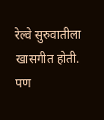रेल्वे सुरुवातीला खासगीत होती. पण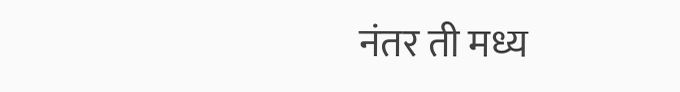नंतर ती मध्य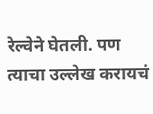रेल्वेने घेतली. पण त्याचा उल्लेख करायचं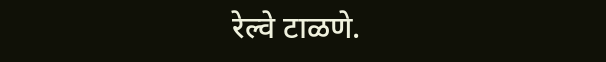रेल्वे टाळणे.